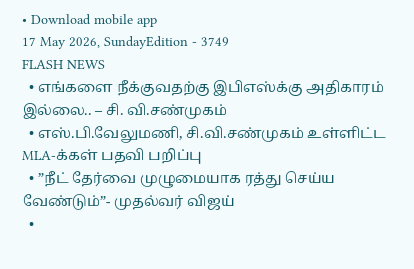• Download mobile app
17 May 2026, SundayEdition - 3749
FLASH NEWS
  • எங்களை நீக்குவதற்கு இபிஎஸ்க்கு அதிகாரம் இல்லை.. – சி. வி.சண்முகம்
  • எஸ்.பி.வேலுமணி, சி.வி.சண்முகம் உள்ளிட்ட MLA-க்கள் பதவி பறிப்பு
  • ”நீட் தேர்வை முழுமையாக ரத்து செய்ய வேண்டும்”- முதல்வர் விஜய்
  •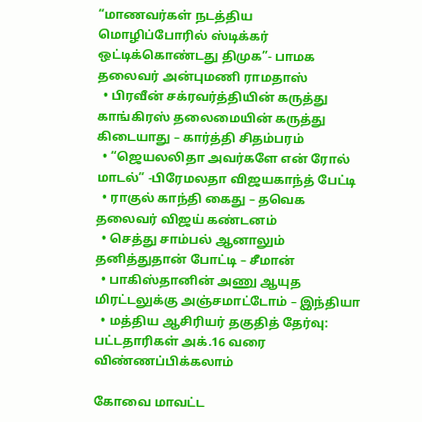“மாணவர்கள் நடத்திய மொழிப்போரில் ஸ்டிக்கர் ஒட்டிக்கொண்டது திமுக”- பாமக தலைவர் அன்புமணி ராமதாஸ்
  • பிரவீன் சக்ரவர்த்தியின் கருத்து காங்கிரஸ் தலைமையின் கருத்து கிடையாது – கார்த்தி சிதம்பரம்
  • “ஜெயலலிதா அவர்களே என் ரோல் மாடல்” -பிரேமலதா விஜயகாந்த் பேட்டி
  • ராகுல் காந்தி கைது – தவெக தலைவர் விஜய் கண்டனம்
  • செத்து சாம்பல் ஆனாலும் தனித்துதான் போட்டி – சீமான்
  • பாகிஸ்தானின் அணு ஆயுத மிரட்டலுக்கு அஞ்சமாட்டோம் – இந்தியா
  • மத்திய ஆசிரியர் தகுதித் தேர்வு: பட்டதாரிகள் அக்.16 வரை விண்ணப்பிக்கலாம்

கோவை மாவட்ட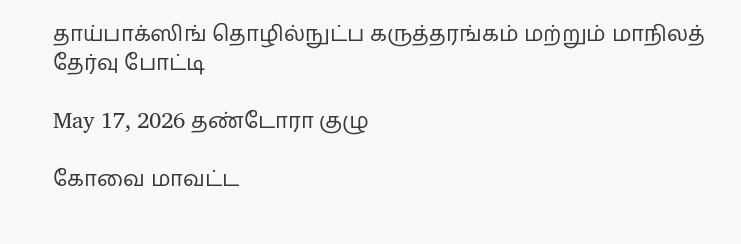தாய்பாக்ஸிங் தொழில்நுட்ப கருத்தரங்கம் மற்றும் மாநிலத் தேர்வு போட்டி

May 17, 2026 தண்டோரா குழு

கோவை மாவட்ட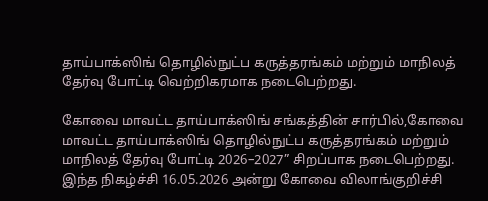தாய்பாக்ஸிங் தொழில்நுட்ப கருத்தரங்கம் மற்றும் மாநிலத் தேர்வு போட்டி வெற்றிகரமாக நடைபெற்றது.

கோவை மாவட்ட தாய்பாக்ஸிங் சங்கத்தின் சார்பில்,கோவை மாவட்ட தாய்பாக்ஸிங் தொழில்நுட்ப கருத்தரங்கம் மற்றும் மாநிலத் தேர்வு போட்டி 2026–2027” சிறப்பாக நடைபெற்றது. இந்த நிகழ்ச்சி 16.05.2026 அன்று கோவை விலாங்குறிச்சி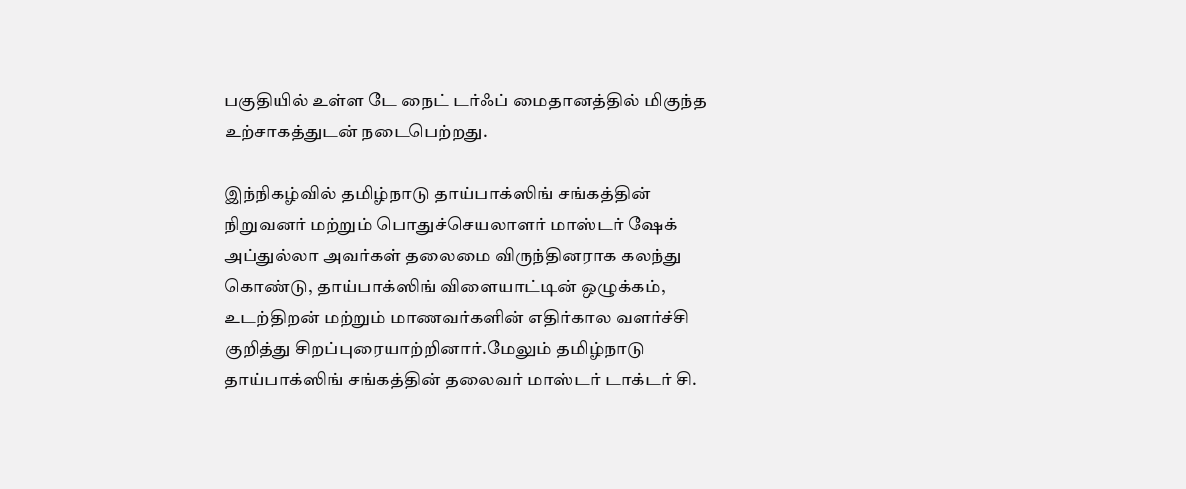பகுதியில் உள்ள டே நைட் டர்ஃப் மைதானத்தில் மிகுந்த உற்சாகத்துடன் நடைபெற்றது.

இந்நிகழ்வில் தமிழ்நாடு தாய்பாக்ஸிங் சங்கத்தின் நிறுவனர் மற்றும் பொதுச்செயலாளர் மாஸ்டர் ஷேக் அப்துல்லா அவர்கள் தலைமை விருந்தினராக கலந்து கொண்டு, தாய்பாக்ஸிங் விளையாட்டின் ஒழுக்கம், உடற்திறன் மற்றும் மாணவர்களின் எதிர்கால வளர்ச்சி குறித்து சிறப்புரையாற்றினார்.மேலும் தமிழ்நாடு தாய்பாக்ஸிங் சங்கத்தின் தலைவர் மாஸ்டர் டாக்டர் சி.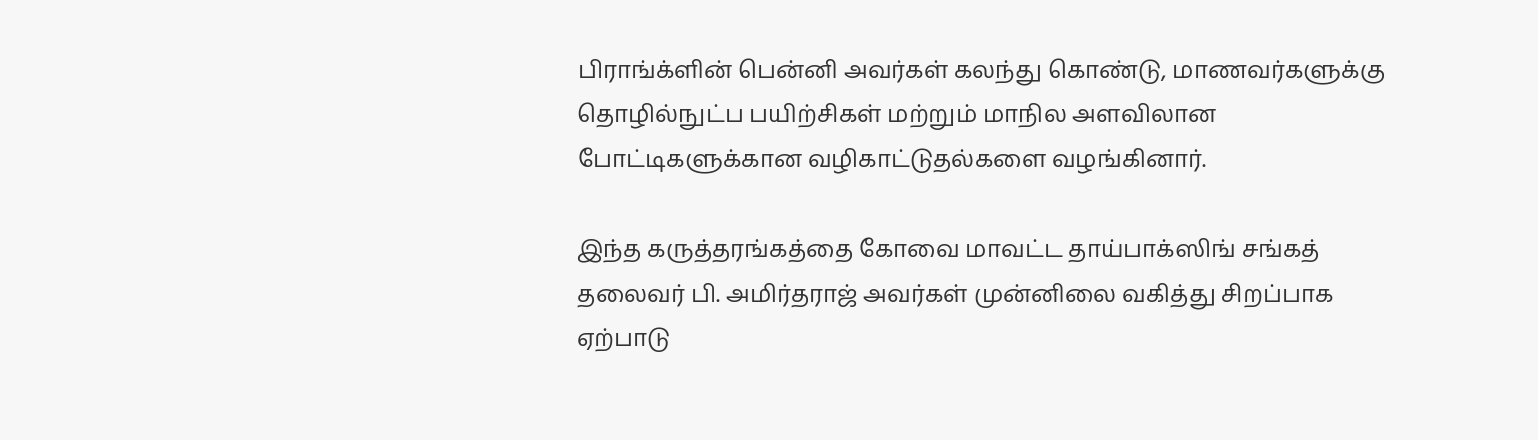பிராங்க்ளின் பென்னி அவர்கள் கலந்து கொண்டு, மாணவர்களுக்கு தொழில்நுட்ப பயிற்சிகள் மற்றும் மாநில அளவிலான போட்டிகளுக்கான வழிகாட்டுதல்களை வழங்கினார்.

இந்த கருத்தரங்கத்தை கோவை மாவட்ட தாய்பாக்ஸிங் சங்கத் தலைவர் பி. அமிர்தராஜ் அவர்கள் முன்னிலை வகித்து சிறப்பாக ஏற்பாடு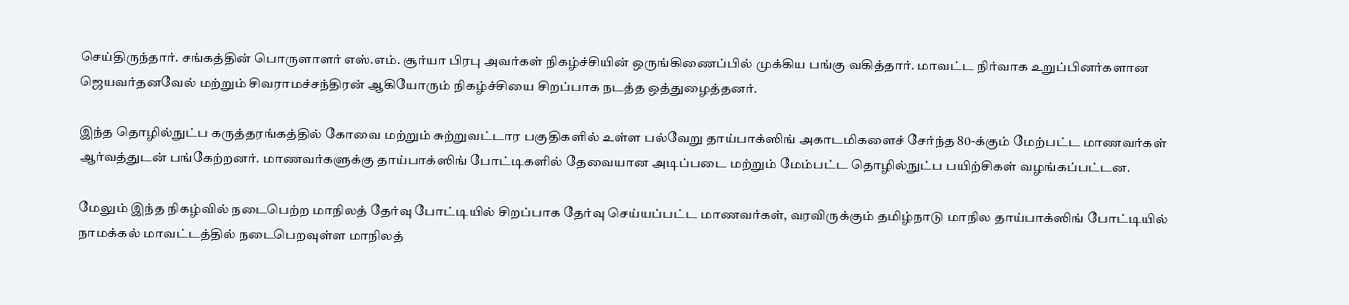செய்திருந்தார். சங்கத்தின் பொருளாளர் எஸ்.எம். சூர்யா பிரபு அவர்கள் நிகழ்ச்சியின் ஒருங்கிணைப்பில் முக்கிய பங்கு வகித்தார். மாவட்ட நிர்வாக உறுப்பினர்களான ஜெயவர்தனவேல் மற்றும் சிவராமச்சந்திரன் ஆகியோரும் நிகழ்ச்சியை சிறப்பாக நடத்த ஒத்துழைத்தனர்.

இந்த தொழில்நுட்ப கருத்தரங்கத்தில் கோவை மற்றும் சுற்றுவட்டார பகுதிகளில் உள்ள பல்வேறு தாய்பாக்ஸிங் அகாடமிகளைச் சேர்ந்த 80-க்கும் மேற்பட்ட மாணவர்கள் ஆர்வத்துடன் பங்கேற்றனர். மாணவர்களுக்கு தாய்பாக்ஸிங் போட்டிகளில் தேவையான அடிப்படை மற்றும் மேம்பட்ட தொழில்நுட்ப பயிற்சிகள் வழங்கப்பட்டன.

மேலும் இந்த நிகழ்வில் நடைபெற்ற மாநிலத் தேர்வு போட்டியில் சிறப்பாக தேர்வு செய்யப்பட்ட மாணவர்கள், வரவிருக்கும் தமிழ்நாடு மாநில தாய்பாக்ஸிங் போட்டியில் நாமக்கல் மாவட்டத்தில் நடைபெறவுள்ள மாநிலத்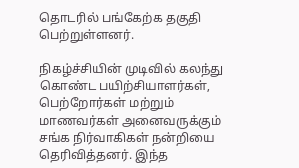தொடரில் பங்கேற்க தகுதி பெற்றுள்ளனர்.

நிகழ்ச்சியின் முடிவில் கலந்து கொண்ட பயிற்சியாளர்கள், பெற்றோர்கள் மற்றும் மாணவர்கள் அனைவருக்கும் சங்க நிர்வாகிகள் நன்றியை தெரிவித்தனர். இந்த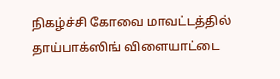நிகழ்ச்சி கோவை மாவட்டத்தில் தாய்பாக்ஸிங் விளையாட்டை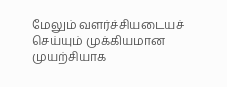மேலும் வளர்ச்சியடையச் செய்யும் முக்கியமான முயற்சியாக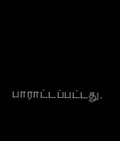பாராட்டப்பட்டது.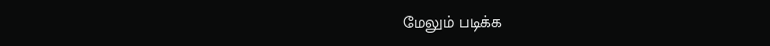மேலும் படிக்க